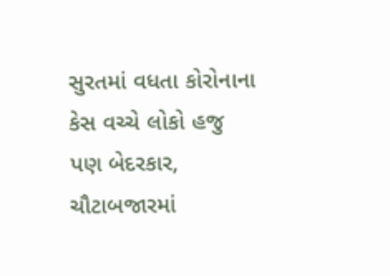સુરતમાં વધતા કોરોનાના કેસ વચ્ચે લોકો હજુ પણ બેદરકાર, ચૌટાબજારમાં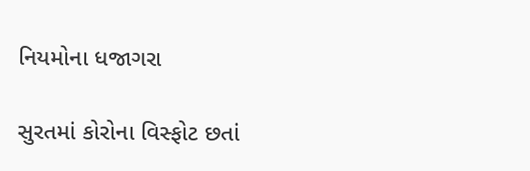નિયમોના ધજાગરા

સુરતમાં કોરોના વિસ્ફોટ છતાં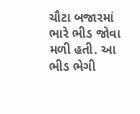ચૌટા બજારમાં ભારે ભીડ જોવા મળી હતી. આ ભીડ ભેગી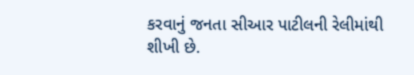કરવાનું જનતા સીઆર પાટીલની રેલીમાંથી શીખી છે.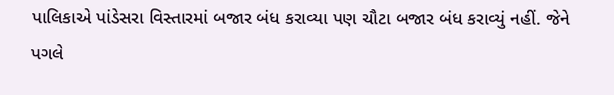પાલિકાએ પાંડેસરા વિસ્તારમાં બજાર બંધ કરાવ્યા પણ ચૌટા બજાર બંધ કરાવ્યું નહીં. જેને પગલે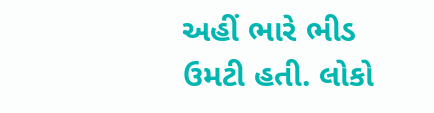અહીં ભારે ભીડ ઉમટી હતી. લોકો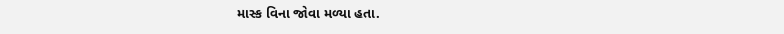માસ્ક વિના જોવા મળ્યા હતા.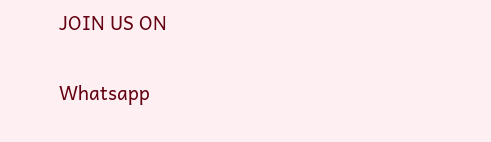JOIN US ON

Whatsapp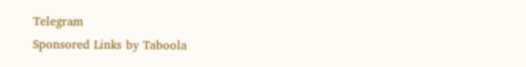Telegram
Sponsored Links by Taboola